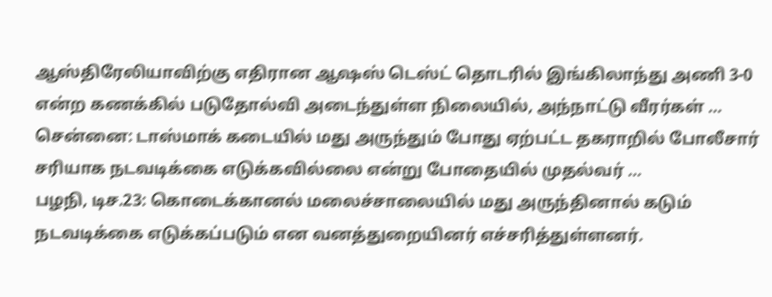ஆஸ்திரேலியாவிற்கு எதிரான ஆஷஸ் டெஸ்ட் தொடரில் இங்கிலாந்து அணி 3-0 என்ற கணக்கில் படுதோல்வி அடைந்துள்ள நிலையில், அந்நாட்டு வீரர்கள் …
சென்னை: டாஸ்மாக் கடையில் மது அருந்தும் போது ஏற்பட்ட தகராறில் போலீசார் சரியாக நடவடிக்கை எடுக்கவில்லை என்று போதையில் முதல்வர் …
பழநி, டிச.23: கொடைக்கானல் மலைச்சாலையில் மது அருந்தினால் கடும் நடவடிக்கை எடுக்கப்படும் என வனத்துறையினர் எச்சரித்துள்ளனர்.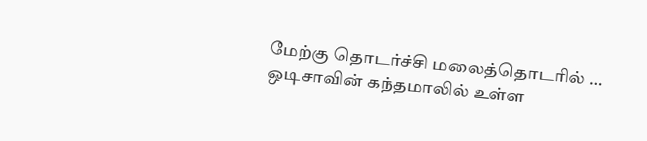மேற்கு தொடர்ச்சி மலைத்தொடரில் …
ஒடிசாவின் கந்தமாலில் உள்ள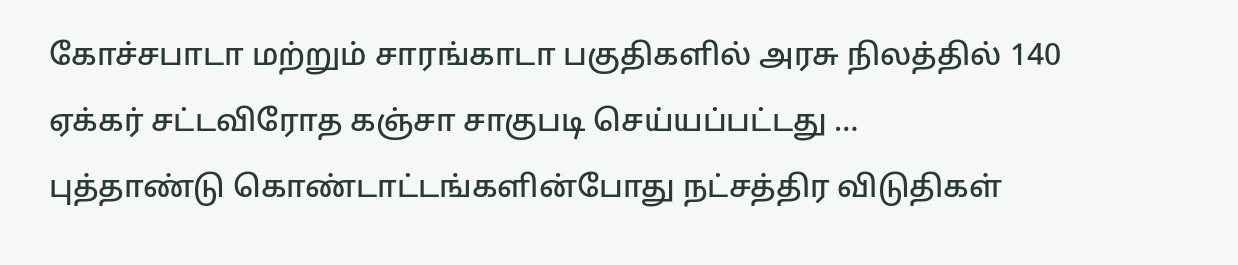கோச்சபாடா மற்றும் சாரங்காடா பகுதிகளில் அரசு நிலத்தில் 140 ஏக்கர் சட்டவிரோத கஞ்சா சாகுபடி செய்யப்பட்டது …
புத்தாண்டு கொண்டாட்டங்களின்போது நட்சத்திர விடுதிகள்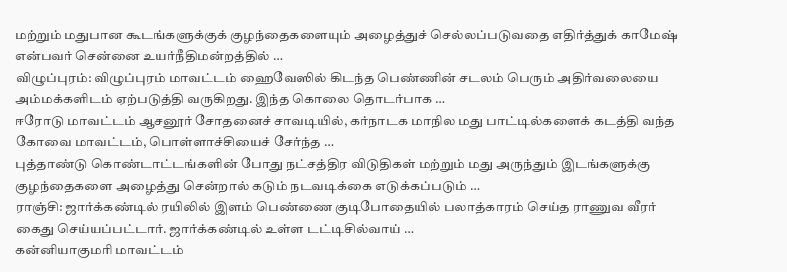மற்றும் மதுபான கூடங்களுக்குக் குழந்தைகளையும் அழைத்துச் செல்லப்படுவதை எதிர்த்துக் காமேஷ் என்பவர் சென்னை உயர்நீதிமன்றத்தில் …
விழுப்புரம்: விழுப்புரம் மாவட்டம் ஹைவேஸில் கிடந்த பெண்ணின் சடலம் பெரும் அதிர்வலையை அம்மக்களிடம் ஏற்படுத்தி வருகிறது. இந்த கொலை தொடர்பாக …
ஈரோடு மாவட்டம் ஆசனூர் சோதனைச் சாவடியில், கர்நாடக மாநில மது பாட்டில்களைக் கடத்தி வந்த கோவை மாவட்டம், பொள்ளாச்சியைச் சேர்ந்த …
புத்தாண்டு கொண்டாட்டங்களின் போது நட்சத்திர விடுதிகள் மற்றும் மது அருந்தும் இடங்களுக்கு குழந்தைகளை அழைத்து சென்றால் கடும் நடவடிக்கை எடுக்கப்படும் …
ராஞ்சி: ஜார்க்கண்டில் ரயிலில் இளம் பெண்ணை குடிபோதையில் பலாத்காரம் செய்த ராணுவ வீரர் கைது செய்யப்பட்டார். ஜார்க்கண்டில் உள்ள டட்டிசில்வாய் …
கன்னியாகுமரி மாவட்டம்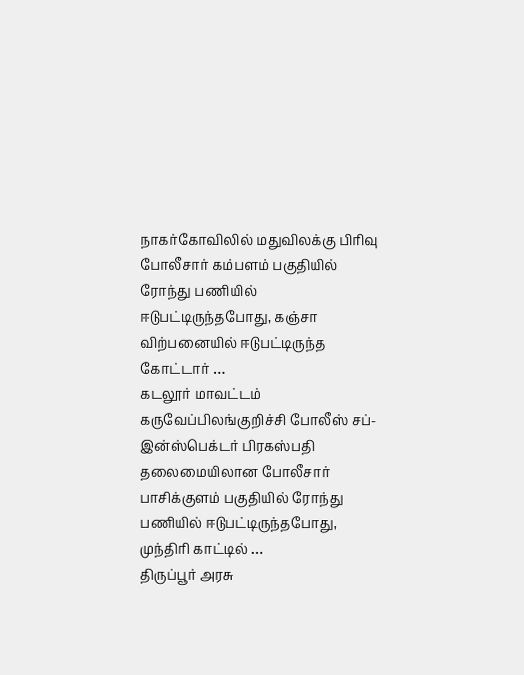நாகர்கோவிலில் மதுவிலக்கு பிரிவு போலீசார் கம்பளம் பகுதியில் ரோந்து பணியில் ஈடுபட்டிருந்தபோது, கஞ்சா விற்பனையில் ஈடுபட்டிருந்த கோட்டார் …
கடலூர் மாவட்டம் கருவேப்பிலங்குறிச்சி போலீஸ் சப்-இன்ஸ்பெக்டர் பிரகஸ்பதி தலைமையிலான போலீசார் பாசிக்குளம் பகுதியில் ரோந்து பணியில் ஈடுபட்டிருந்தபோது, முந்திரி காட்டில் …
திருப்பூர் அரசு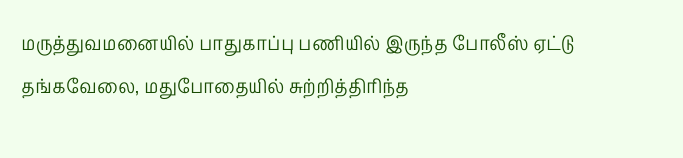மருத்துவமனையில் பாதுகாப்பு பணியில் இருந்த போலீஸ் ஏட்டு தங்கவேலை, மதுபோதையில் சுற்றித்திரிந்த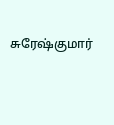சுரேஷ்குமார்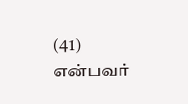(41) என்பவர்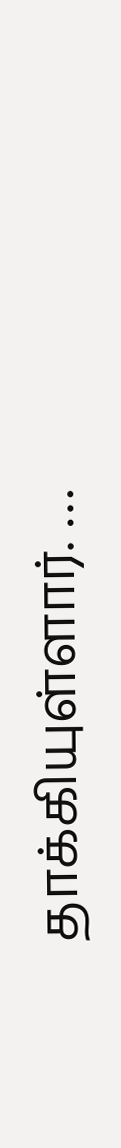தாக்கியுள்ளார். …